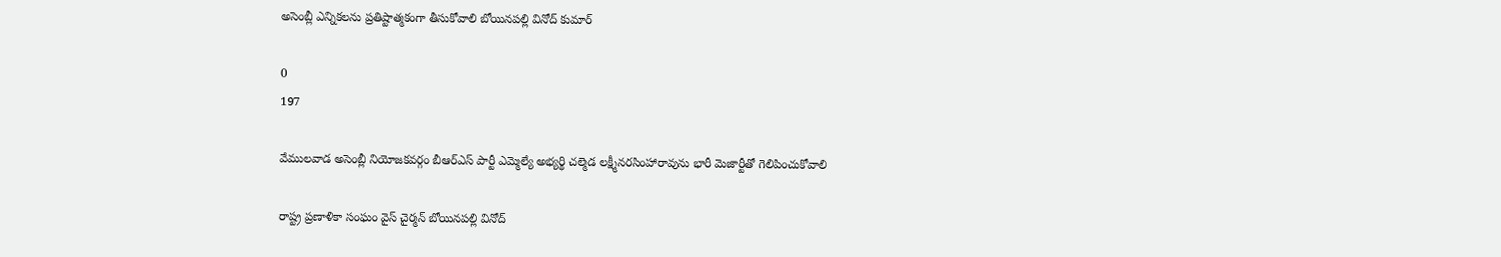అసెంబ్లీ ఎన్నికలను ప్రతిష్టాత్మకంగా తీసుకోవాలి బోయినపల్లి వినోద్ కుమార్

0
197

వేములవాడ అసెంబ్లీ నియోజకవర్గం బీఆర్ఎస్ పార్టీ ఎమ్మెల్యే అభ్యర్థి చల్మెడ లక్ష్మీనరసింహారావును భారీ మెజార్టీతో గెలిపించుకోవాలి

రాష్ట్ర ప్రణాళికా సంఘం వైస్ చైర్మన్ బోయినపల్లి వినోద్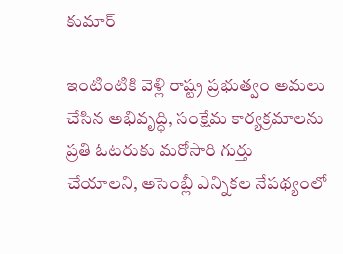కుమార్

ఇంటింటికి వెళ్లి రాష్ట్ర ప్రభుత్వం అమలు చేసిన అభివృద్ధి, సంక్షేమ కార్యక్రమాలను ప్రతి ఓటరుకు మరోసారి గుర్తు చేయాలని, అసెంబ్లీ ఎన్నికల నేపథ్యంలో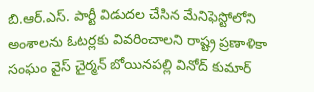బి.ఆర్.ఎస్. పార్టీ విడుదల చేసిన మేనిఫెస్టోలోని అంశాలను ఓటర్లకు వివరించాలని రాష్ట్ర ప్రణాళికా సంఘం వైస్ చైర్మన్ బోయినపల్లి వినోద్ కుమార్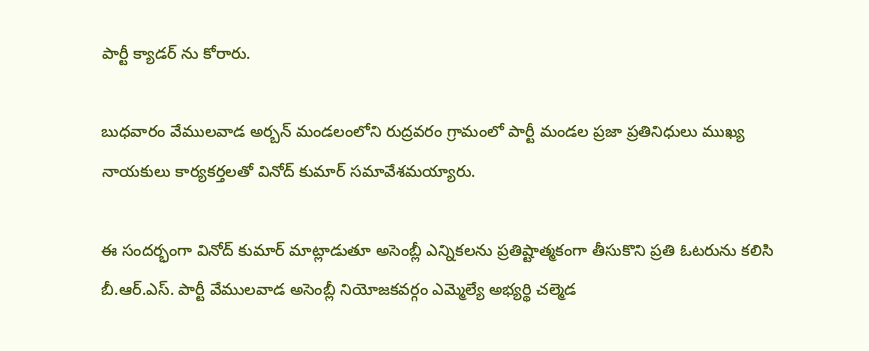పార్టీ క్యాడర్ ను కోరారు.

బుధవారం వేములవాడ అర్బన్ మండలంలోని రుద్రవరం గ్రామంలో పార్టీ మండల ప్రజా ప్రతినిధులు ముఖ్య నాయకులు కార్యకర్తలతో వినోద్ కుమార్ సమావేశమయ్యారు.

ఈ సందర్భంగా వినోద్ కుమార్ మాట్లాడుతూ అసెంబ్లీ ఎన్నికలను ప్రతిష్టాత్మకంగా తీసుకొని ప్రతి ఓటరును కలిసి బీ.ఆర్.ఎస్. పార్టీ వేములవాడ అసెంబ్లీ నియోజకవర్గం ఎమ్మెల్యే అభ్యర్థి చల్మెడ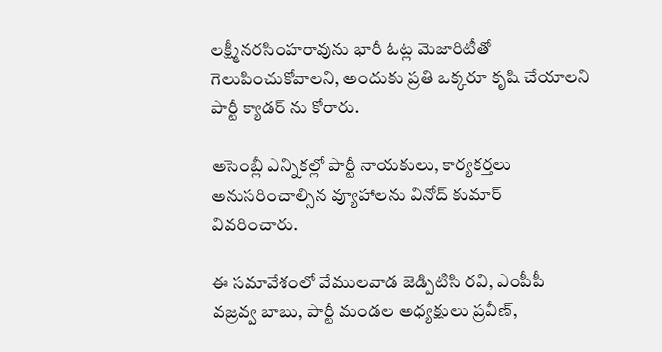లక్ష్మీనరసింహరావును భారీ ఓట్ల మెజారిటీతో గెలుపించుకోవాలని, అందుకు ప్రతి ఒక్కరూ కృషి చేయాలని పార్టీ క్యాడర్ ను కోరారు.

అసెంబ్లీ ఎన్నికల్లో పార్టీ నాయకులు, కార్యకర్తలు అనుసరించాల్సిన వ్యూహాలను వినోద్ కుమార్ వివరించారు.

ఈ సమావేశంలో వేములవాడ జెడ్పిటిసి రవి, ఎంపీపీ వజ్రవ్వ బాబు, పార్టీ మండల అధ్యక్షులు ప్రవీణ్,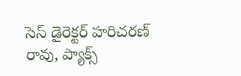సెస్ డైరెక్టర్ హరిచరణ్ రావు, ప్యాక్స్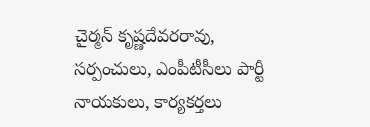చైర్మన్ కృష్ణదేవరరావు, సర్పంచులు, ఎంపీటీసీలు పార్టీ నాయకులు, కార్యకర్తలు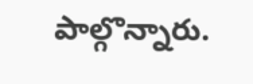పాల్గొన్నారు.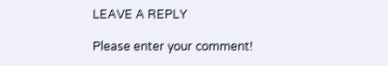LEAVE A REPLY

Please enter your comment!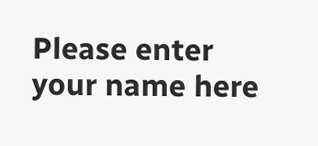Please enter your name here